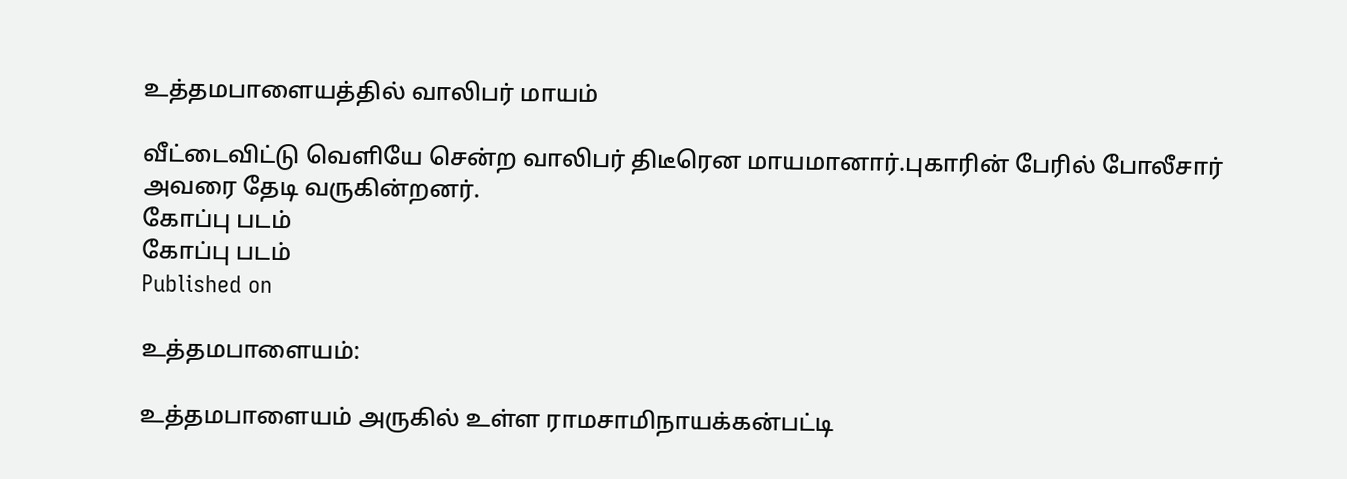உத்தமபாளையத்தில் வாலிபர் மாயம்

வீட்டைவிட்டு வெளியே சென்ற வாலிபர் திடீரென மாயமானார்.புகாரின் பேரில் போலீசார் அவரை தேடி வருகின்றனர்.
கோப்பு படம்
கோப்பு படம்
Published on

உத்தமபாளையம்:

உத்தமபாளையம் அருகில் உள்ள ராமசாமிநாயக்கன்பட்டி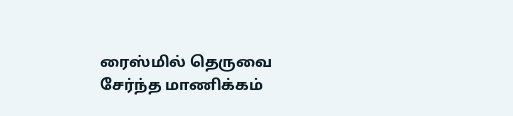ரைஸ்மில் தெருவை சேர்ந்த மாணிக்கம்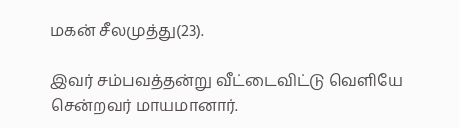மகன் சீலமுத்து(23).

இவர் சம்பவத்தன்று வீட்டைவிட்டு வெளியே சென்றவர் மாயமானார்.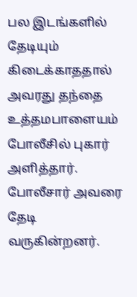பல இடங்களில் தேடியும் கிடைக்காததால் அவரது தந்தை உத்தமபாளையம் போலீசில் புகார் அளித்தார். போலீசார் அவரை தேடி வருகின்றனர்.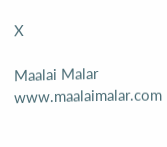X

Maalai Malar
www.maalaimalar.com